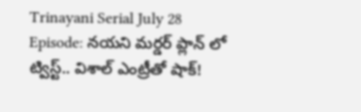Trinayani Serial July 28 Episode: నయని మర్డర్ ప్లాన్ లో ట్విస్ట్.. విశాల్ ఎంట్రీతో షాక్!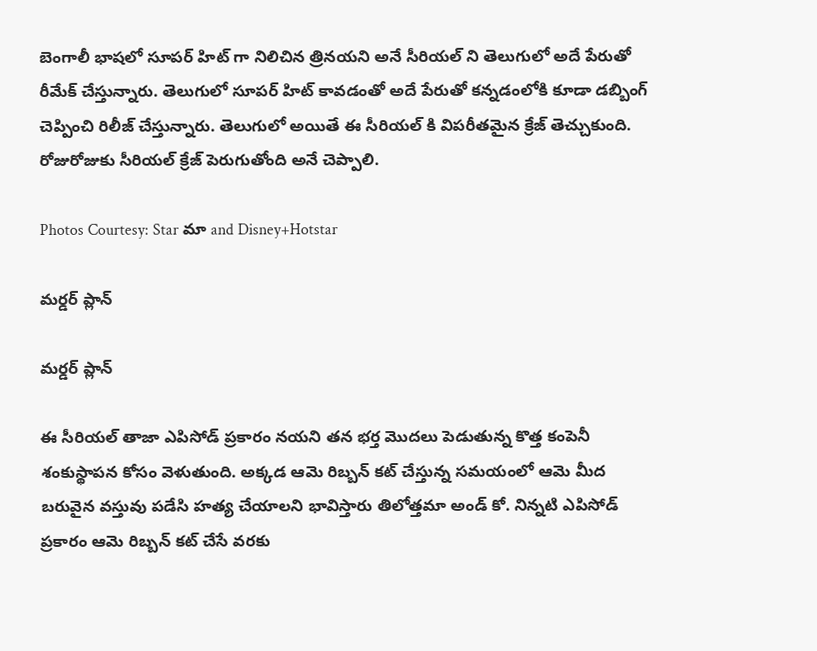బెంగాలీ భాషలో సూపర్ హిట్ గా నిలిచిన త్రినయని అనే సీరియల్ ని తెలుగులో అదే పేరుతో రీమేక్ చేస్తున్నారు. తెలుగులో సూపర్ హిట్ కావడంతో అదే పేరుతో కన్నడంలోకి కూడా డబ్బింగ్ చెప్పించి రిలీజ్ చేస్తున్నారు. తెలుగులో అయితే ఈ సీరియల్ కి విపరీతమైన క్రేజ్ తెచ్చుకుంది. రోజురోజుకు సీరియల్ క్రేజ్ పెరుగుతోంది అనే చెప్పాలి.

Photos Courtesy: Star మా and Disney+Hotstar

మర్డర్ ప్లాన్

మర్డర్ ప్లాన్

ఈ సీరియల్ తాజా ఎపిసోడ్ ప్రకారం నయని తన భర్త మొదలు పెడుతున్న కొత్త కంపెనీ శంకుస్థాపన కోసం వెళుతుంది. అక్కడ ఆమె రిబ్బన్ కట్ చేస్తున్న సమయంలో ఆమె మీద బరువైన వస్తువు పడేసి హత్య చేయాలని భావిస్తారు తిలోత్తమా అండ్ కో. నిన్నటి ఎపిసోడ్ ప్రకారం ఆమె రిబ్బన్ కట్ చేసే వరకు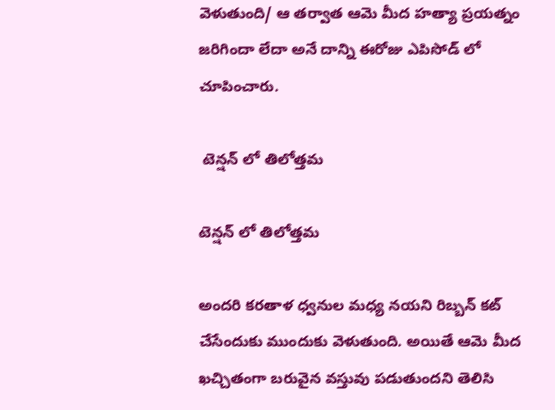వెళుతుంది/ ఆ తర్వాత ఆమె మీద హత్యా ప్రయత్నం జరిగిందా లేదా అనే దాన్ని ఈరోజు ఎపిసోడ్ లో చూపించారు.

 టెన్షన్ లో తిలోత్తమ

టెన్షన్ లో తిలోత్తమ

అందరి కరతాళ ధ్వనుల మధ్య నయని రిబ్బన్ కట్ చేసేందుకు ముందుకు వెళుతుంది. అయితే ఆమె మీద ఖచ్చితంగా బరువైన వస్తువు పడుతుందని తెలిసి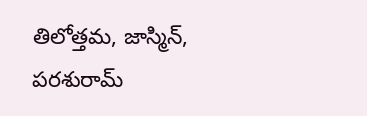తిలోత్తమ, జాస్మిన్, పరశురామ్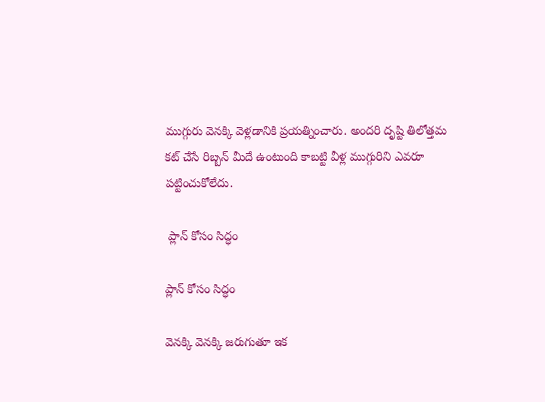ముగ్గురు వెనక్కి వెళ్లడానికి ప్రయత్నించారు. అందరి దృష్టి తిలోత్తమ కట్ చేసే రిబ్బన్ మీదే ఉంటుంది కాబట్టి వీళ్ల ముగ్గురిని ఎవరూ పట్టించుకోలేదు.

 ప్లాన్ కోసం సిద్ధం

ప్లాన్ కోసం సిద్ధం

వెనక్కి వెనక్కి జరుగుతూ ఇక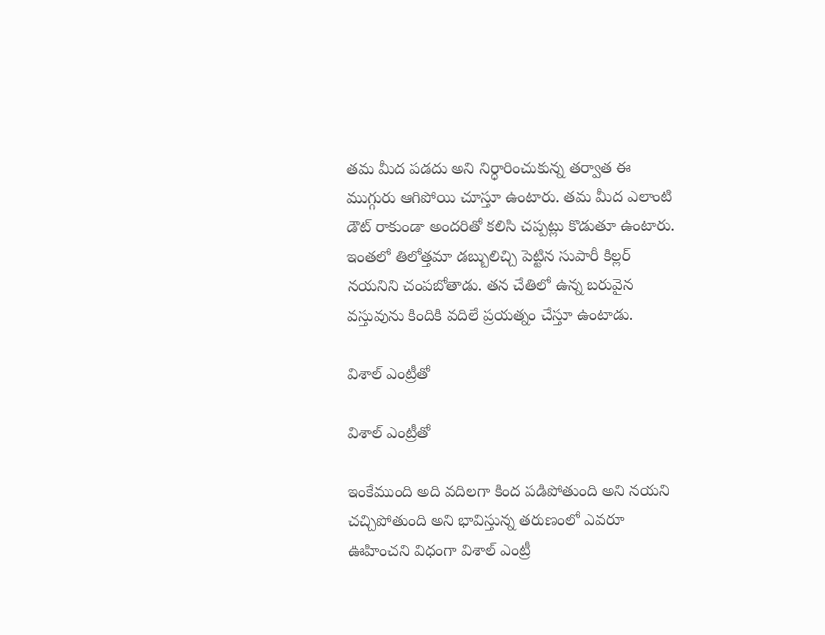తమ మీద పడదు అని నిర్ధారించుకున్న తర్వాత ఈ ముగ్గురు ఆగిపోయి చూస్తూ ఉంటారు. తమ మీద ఎలాంటి డౌట్ రాకుండా అందరితో కలిసి చప్పట్లు కొడుతూ ఉంటారు. ఇంతలో తిలోత్తమా డబ్బులిచ్చి పెట్టిన సుపారీ కిల్లర్ నయనిని చంపబోతాడు. తన చేతిలో ఉన్న బరువైన వస్తువును కిందికి వదిలే ప్రయత్నం చేస్తూ ఉంటాడు.

విశాల్ ఎంట్రీతో

విశాల్ ఎంట్రీతో

ఇంకేముంది అది వదిలగా కింద పడిపోతుంది అని నయని చచ్చిపోతుంది అని భావిస్తున్న తరుణంలో ఎవరూ ఊహించని విధంగా విశాల్ ఎంట్రీ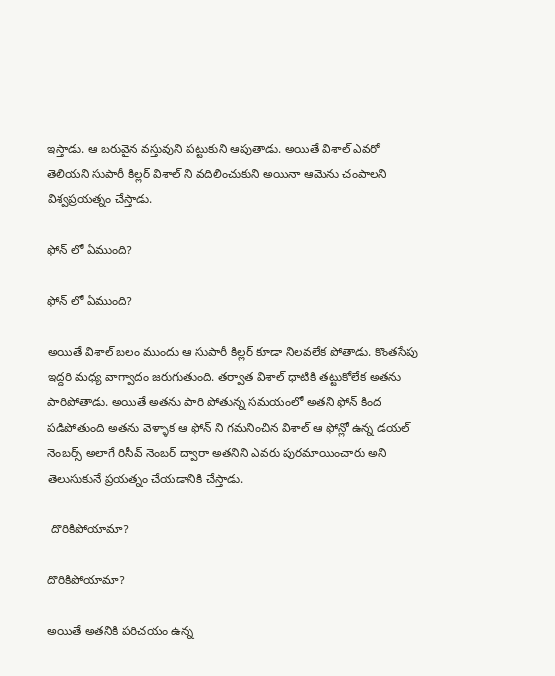ఇస్తాడు. ఆ బరువైన వస్తువుని పట్టుకుని ఆపుతాడు. అయితే విశాల్ ఎవరో తెలియని సుపారీ కిల్లర్ విశాల్ ని వదిలించుకుని అయినా ఆమెను చంపాలని విశ్వప్రయత్నం చేస్తాడు.

ఫోన్ లో ఏముంది?

ఫోన్ లో ఏముంది?

అయితే విశాల్ బలం ముందు ఆ సుపారీ కిల్లర్ కూడా నిలవలేక పోతాడు. కొంతసేపు ఇద్దరి మధ్య వాగ్వాదం జరుగుతుంది. తర్వాత విశాల్ ధాటికి తట్టుకోలేక అతను పారిపోతాడు. అయితే అతను పారి పోతున్న సమయంలో అతని ఫోన్ కింద పడిపోతుంది అతను వెళ్ళాక ఆ ఫోన్ ని గమనించిన విశాల్ ఆ ఫోన్లో ఉన్న డయల్ నెంబర్స్ అలాగే రిసీవ్ నెంబర్ ద్వారా అతనిని ఎవరు పురమాయించారు అని తెలుసుకునే ప్రయత్నం చేయడానికి చేస్తాడు.

 దొరికిపోయామా?

దొరికిపోయామా?

అయితే అతనికి పరిచయం ఉన్న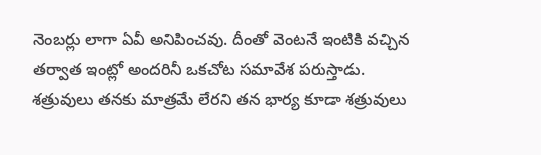నెంబర్లు లాగా ఏవీ అనిపించవు. దీంతో వెంటనే ఇంటికి వచ్చిన తర్వాత ఇంట్లో అందరినీ ఒకచోట సమావేశ పరుస్తాడు. శత్రువులు తనకు మాత్రమే లేరని తన భార్య కూడా శత్రువులు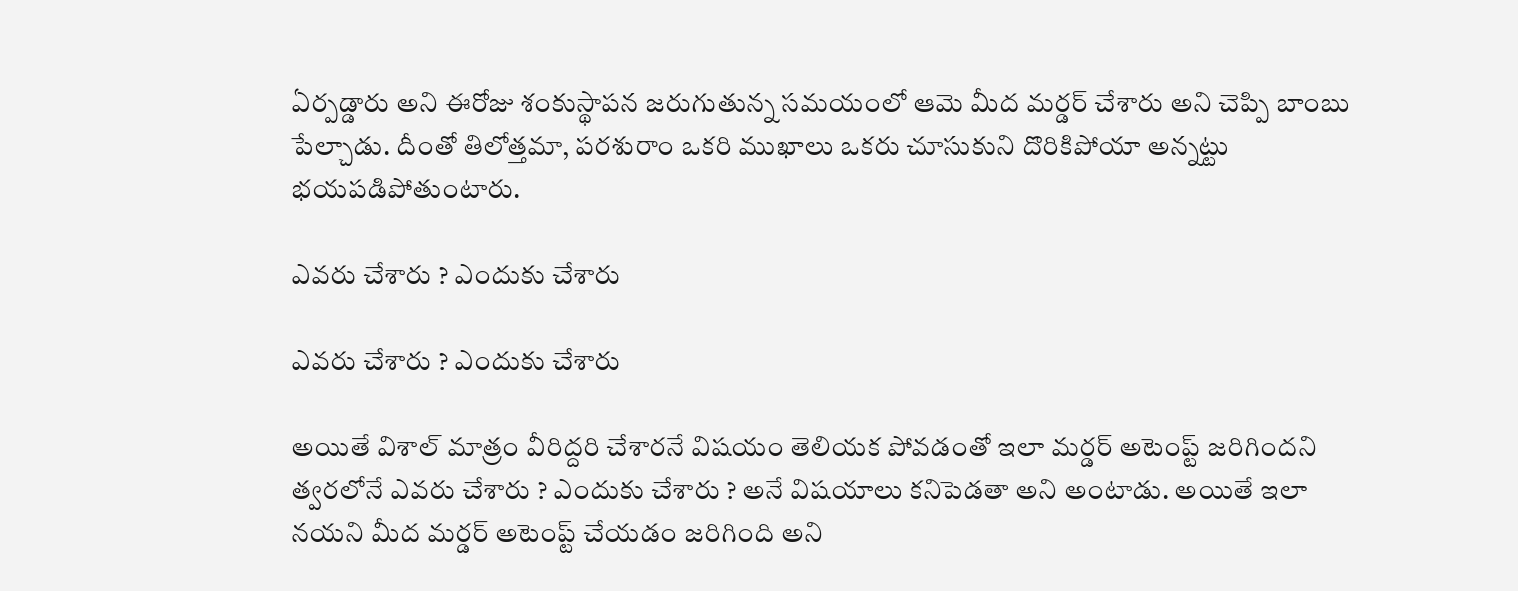ఏర్పడ్డారు అని ఈరోజు శంకుస్థాపన జరుగుతున్న సమయంలో ఆమె మీద మర్డర్ చేశారు అని చెప్పి బాంబు పేల్చాడు. దీంతో తిలోత్తమా, పరశురాం ఒకరి ముఖాలు ఒకరు చూసుకుని దొరికిపోయా అన్నట్టు భయపడిపోతుంటారు.

ఎవరు చేశారు ? ఎందుకు చేశారు

ఎవరు చేశారు ? ఎందుకు చేశారు

అయితే విశాల్ మాత్రం వీరిద్దరి చేశారనే విషయం తెలియక పోవడంతో ఇలా మర్డర్ అటెంప్ట్ జరిగిందని త్వరలోనే ఎవరు చేశారు ? ఎందుకు చేశారు ? అనే విషయాలు కనిపెడతా అని అంటాడు. అయితే ఇలా నయని మీద మర్డర్ అటెంప్ట్ చేయడం జరిగింది అని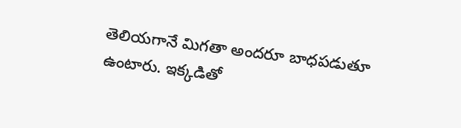తెలియగానే మిగతా అందరూ బాధపడుతూ ఉంటారు. ఇక్కడితో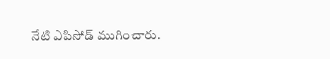నేటి ఎపిసోడ్ ముగించారు.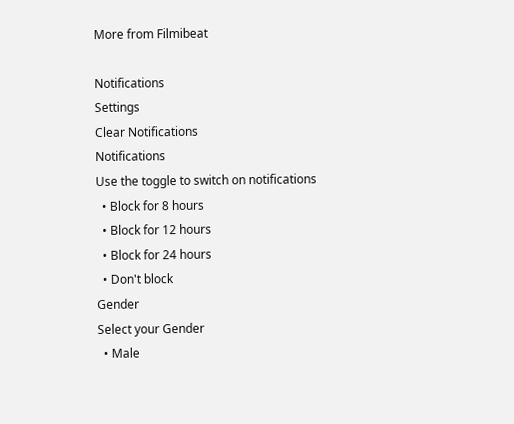More from Filmibeat

Notifications
Settings
Clear Notifications
Notifications
Use the toggle to switch on notifications
  • Block for 8 hours
  • Block for 12 hours
  • Block for 24 hours
  • Don't block
Gender
Select your Gender
  • Male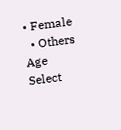• Female
  • Others
Age
Select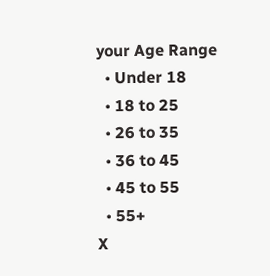your Age Range
  • Under 18
  • 18 to 25
  • 26 to 35
  • 36 to 45
  • 45 to 55
  • 55+
X